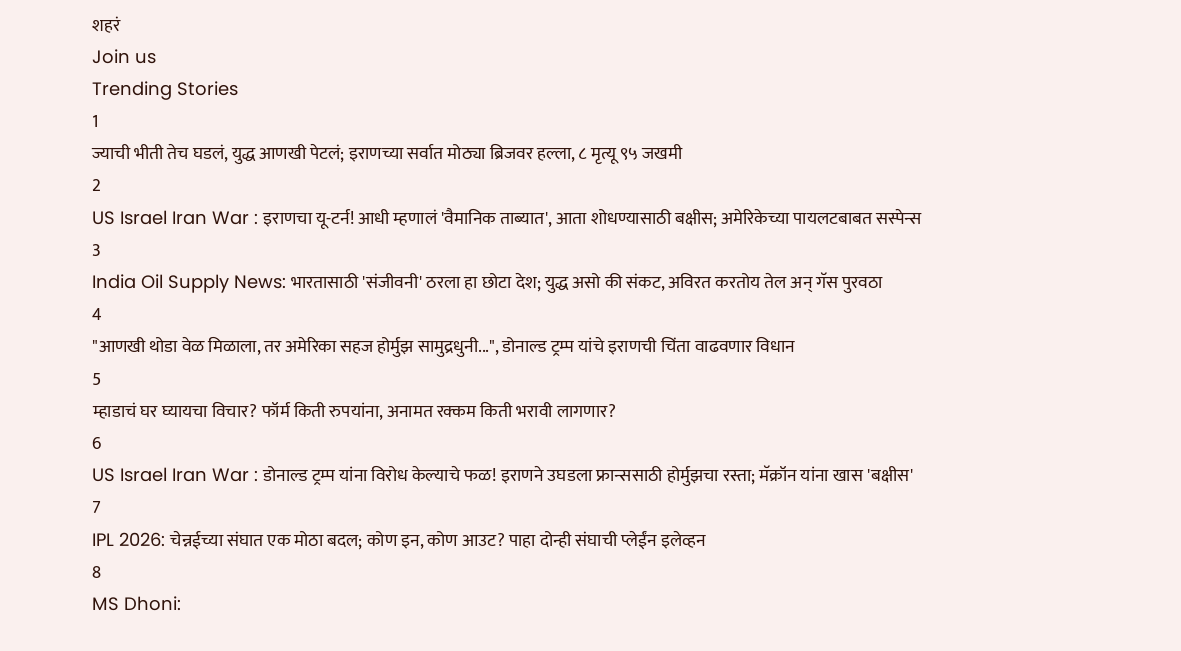शहरं
Join us
Trending Stories
1
ज्याची भीती तेच घडलं, युद्ध आणखी पेटलं; इराणच्या सर्वात मोठ्या ब्रिजवर हल्ला, ८ मृत्यू ९५ जखमी
2
US Israel Iran War : इराणचा यू-टर्न! आधी म्हणालं 'वैमानिक ताब्यात', आता शोधण्यासाठी बक्षीस; अमेरिकेच्या पायलटबाबत सस्पेन्स
3
India Oil Supply News: भारतासाठी 'संजीवनी' ठरला हा छोटा देश; युद्ध असो की संकट, अविरत करतोय तेल अन् गॅस पुरवठा
4
"आणखी थोडा वेळ मिळाला, तर अमेरिका सहज होर्मुझ सामुद्रधुनी...", डोनाल्ड ट्रम्प यांचे इराणची चिंता वाढवणार विधान
5
म्हाडाचं घर घ्यायचा विचार? फॉर्म किती रुपयांना, अनामत रक्कम किती भरावी लागणार?
6
US Israel Iran War : डोनाल्ड ट्रम्प यांना विरोध केल्याचे फळ! इराणने उघडला फ्रान्ससाठी होर्मुझचा रस्ता; मॅक्रॉन यांना खास 'बक्षीस'
7
IPL 2026: चेन्नईच्या संघात एक मोठा बदल; कोण इन, कोण आउट? पाहा दोन्ही संघाची प्लेईंन इलेव्हन
8
MS Dhoni: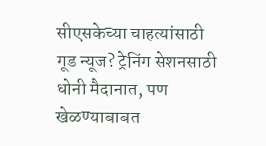सीएसकेच्या चाहत्यांसाठी गूड न्यूज? ट्रेनिंग सेशनसाठी धोनी मैदानात, पण खेळण्याबाबत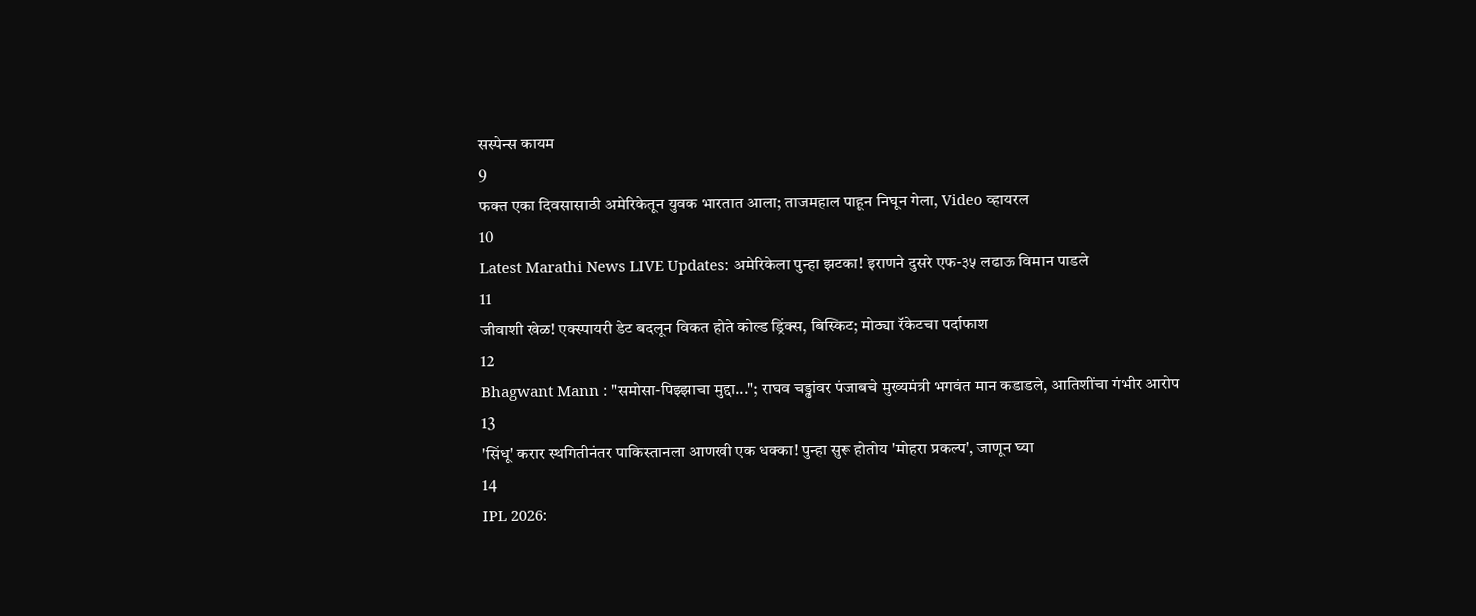सस्पेन्स कायम
9
फक्त एका दिवसासाठी अमेरिकेतून युवक भारतात आला; ताजमहाल पाहून निघून गेला, Video व्हायरल
10
Latest Marathi News LIVE Updates: अमेरिकेला पुन्हा झटका! इराणने दुसरे एफ-३५ लढाऊ विमान पाडले
11
जीवाशी खेळ! एक्स्पायरी डेट बदलून विकत होते कोल्ड ड्रिंक्स, बिस्किट; मोठ्या रॅकेटचा पर्दाफाश
12
Bhagwant Mann : "समोसा-पिझ्झाचा मुद्दा..."; राघव चड्ढांवर पंजाबचे मुख्यमंत्री भगवंत मान कडाडले, आतिशींचा गंभीर आरोप
13
'सिंधू' करार स्थगितीनंतर पाकिस्तानला आणखी एक धक्का! पुन्हा सुरू होतोय 'मोहरा प्रकल्प', जाणून घ्या
14
IPL 2026: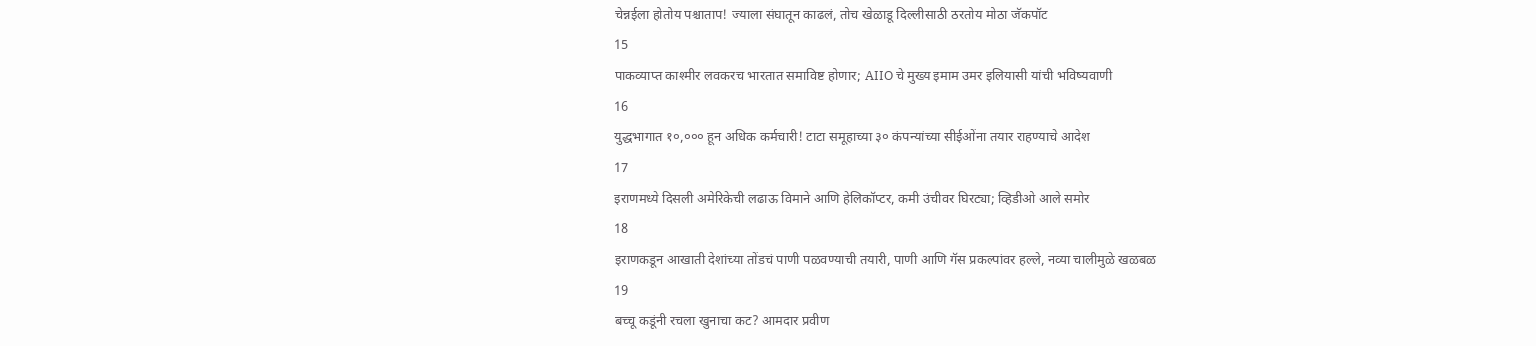चेन्नईला होतोय पश्चाताप! ज्याला संघातून काढलं, तोच खेळाडू दिल्लीसाठी ठरतोय मोठा जॅकपॉट
15
पाकव्याप्त काश्मीर लवकरच भारतात समाविष्ट होणार; AIIO चे मुख्य इमाम उमर इलियासी यांची भविष्यवाणी
16
युद्धभागात १०,००० हून अधिक कर्मचारी! टाटा समूहाच्या ३० कंपन्यांच्या सीईओंना तयार राहण्याचे आदेश
17
इराणमध्ये दिसली अमेरिकेची लढाऊ विमाने आणि हेलिकॉप्टर, कमी उंचीवर घिरट्या; व्हिडीओ आले समोर
18
इराणकडून आखाती देशांच्या तोंडचं पाणी पळवण्याची तयारी, पाणी आणि गॅस प्रकल्पांवर हल्ले, नव्या चालीमुळे खळबळ
19
बच्चू कडूंनी रचला खुनाचा कट? आमदार प्रवीण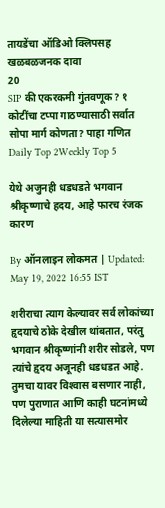तायडेंचा ऑडिओ क्लिपसह खळबळजनक दावा
20
SIP की एकरकमी गुंतवणूक? १ कोटींचा टप्पा गाठण्यासाठी सर्वात सोपा मार्ग कोणता? पाहा गणित
Daily Top 2Weekly Top 5

येथे अजुनही धडधडते भगवान श्रीकृष्णाचे हदय, आहे फारच रंजक कारण

By ऑनलाइन लोकमत | Updated: May 19, 2022 16:55 IST

शरीराचा त्याग केल्यावर सर्व लोकांच्या हृदयाचे ठोके देखील थांबतात, परंतु भगवान श्रीकृष्णांनी शरीर सोडले, पण त्यांचे हृदय अजूनही धडधडत आहे. तुमचा यावर विश्‍वास बसणार नाही, पण पुराणात आणि काही घटनांमध्‍ये दिलेल्‍या माहिती या सत्‍यासमोर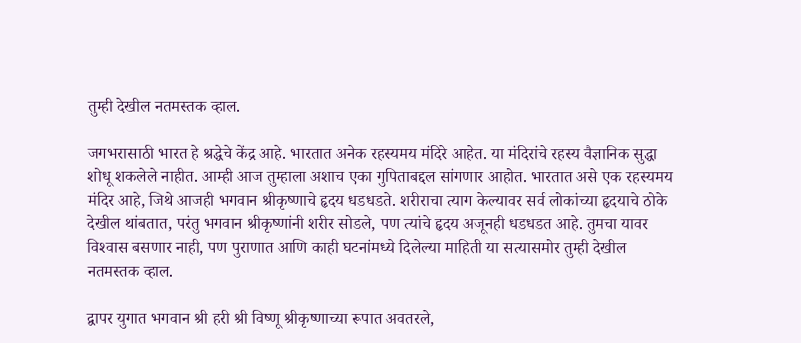तुम्ही देखील नतमस्तक व्हाल.

जगभरासाठी भारत हे श्रद्धेचे केंद्र आहे. भारतात अनेक रहस्यमय मंदिरे आहेत. या मंदिरांचे रहस्य वैज्ञानिक सुद्धा शोधू शकलेले नाहीत. आम्ही आज तुम्हाला अशाच एका गुपिताबद्दल सांगणार आहोत. भारतात असे एक रहस्यमय मंदिर आहे, जिथे आजही भगवान श्रीकृष्णाचे हृदय धडधडते. शरीराचा त्याग केल्यावर सर्व लोकांच्या हृदयाचे ठोके देखील थांबतात, परंतु भगवान श्रीकृष्णांनी शरीर सोडले, पण त्यांचे हृदय अजूनही धडधडत आहे. तुमचा यावर विश्‍वास बसणार नाही, पण पुराणात आणि काही घटनांमध्‍ये दिलेल्‍या माहिती या सत्‍यासमोर तुम्ही देखील नतमस्तक व्हाल.

द्वापर युगात भगवान श्री हरी श्री विष्णू श्रीकृष्णाच्या रूपात अवतरले,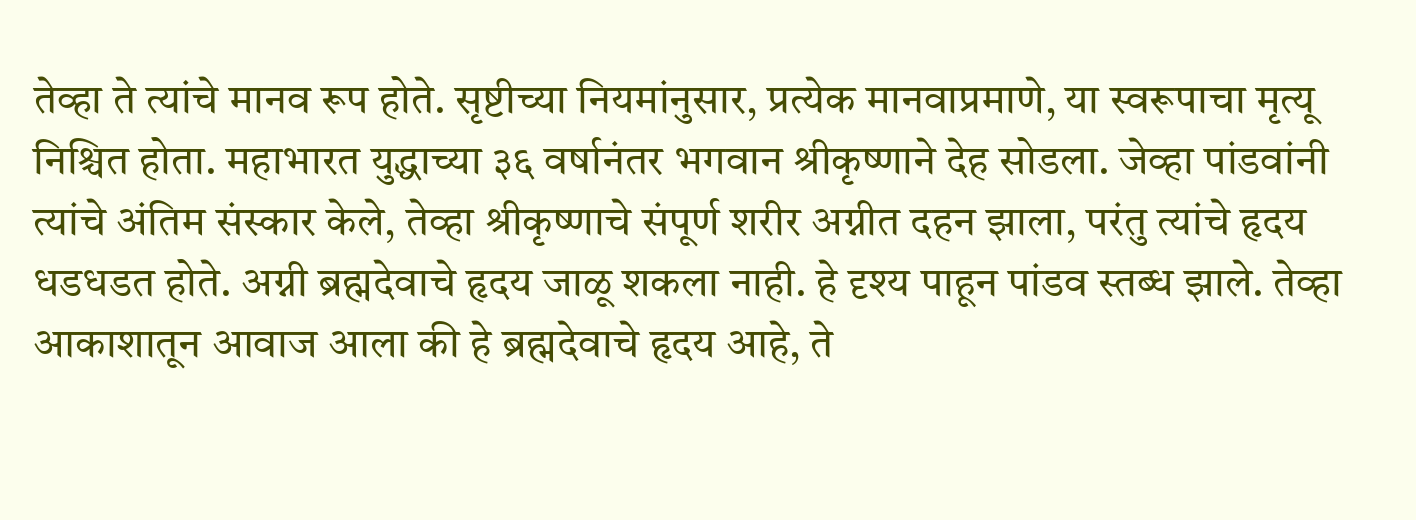तेव्हा ते त्यांचे मानव रूप होते. सृष्टीच्या नियमांनुसार, प्रत्येक मानवाप्रमाणे, या स्वरूपाचा मृत्यू निश्चित होता. महाभारत युद्धाच्या ३६ वर्षानंतर भगवान श्रीकृष्णाने देह सोडला. जेव्हा पांडवांनी त्यांचे अंतिम संस्कार केले, तेव्हा श्रीकृष्णाचे संपूर्ण शरीर अग्नीत दहन झाला, परंतु त्यांचे हृदय धडधडत होते. अग्नी ब्रह्मदेवाचे हृदय जाळू शकला नाही. हे दृश्य पाहून पांडव स्तब्ध झाले. तेव्हा आकाशातून आवाज आला की हे ब्रह्मदेवाचे हृदय आहे, ते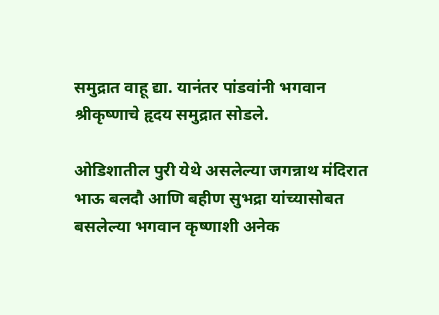समुद्रात वाहू द्या. यानंतर पांडवांनी भगवान श्रीकृष्णाचे हृदय समुद्रात सोडले.

ओडिशातील पुरी येथे असलेल्या जगन्नाथ मंदिरात भाऊ बलदौ आणि बहीण सुभद्रा यांच्यासोबत बसलेल्या भगवान कृष्णाशी अनेक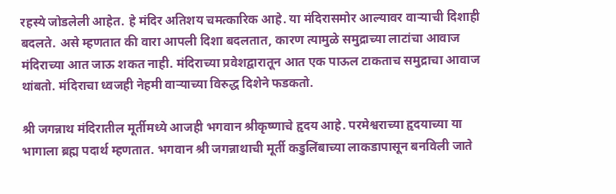रहस्ये जोडलेली आहेत. हे मंदिर अतिशय चमत्कारिक आहे. या मंदिरासमोर आल्यावर वाऱ्याची दिशाही बदलते. असे म्हणतात की वारा आपली दिशा बदलतात, कारण त्यामुळे समुद्राच्या लाटांचा आवाज मंदिराच्या आत जाऊ शकत नाही. मंदिराच्या प्रवेशद्वारातून आत एक पाऊल टाकताच समुद्राचा आवाज थांबतो. मंदिराचा ध्वजही नेहमी वाऱ्याच्या विरुद्ध दिशेने फडकतो.

श्री जगन्नाथ मंदिरातील मूर्तीमध्ये आजही भगवान श्रीकृष्णाचे हृदय आहे. परमेश्वराच्या हृदयाच्या या भागाला ब्रह्म पदार्थ म्हणतात. भगवान श्री जगन्नाथाची मूर्ती कडुलिंबाच्या लाकडापासून बनविली जाते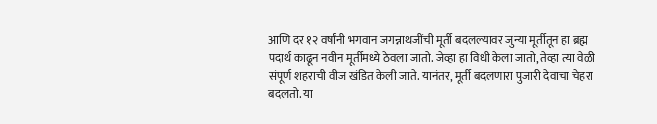आणि दर १२ वर्षांनी भगवान जगन्नाथजींची मूर्ती बदलल्यावर जुन्या मूर्तीतून हा ब्रह्म पदार्थ काढून नवीन मूर्तीमध्ये ठेवला जातो. जेव्हा हा विधी केला जातो, तेव्हा त्या वेळी संपूर्ण शहराची वीज खंडित केली जाते. यानंतर, मूर्ती बदलणारा पुजारी देवाचा चेहरा बदलतो. या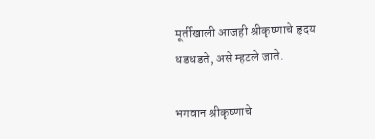मूर्तीखाली आजही श्रीकृष्णाचे हृदय धडधडते, असे म्हटले जाते.

भगवान श्रीकृष्णाचे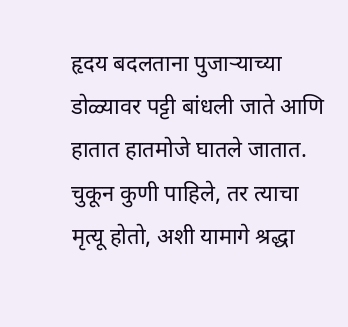हृदय बदलताना पुजाऱ्याच्या डोळ्यावर पट्टी बांधली जाते आणि हातात हातमोजे घातले जातात. चुकून कुणी पाहिले, तर त्याचा मृत्यू होतो, अशी यामागे श्रद्धा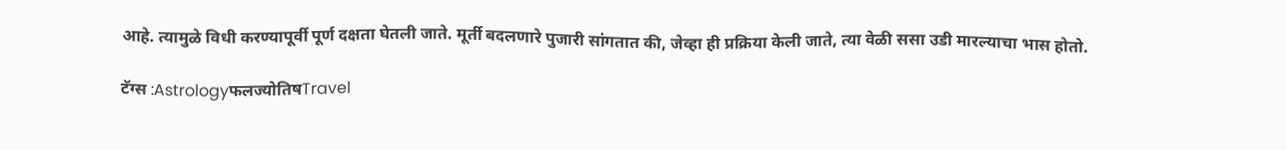आहे. त्यामुळे विधी करण्यापूर्वी पूर्ण दक्षता घेतली जाते. मूर्ती बदलणारे पुजारी सांगतात की, जेव्हा ही प्रक्रिया केली जाते, त्या वेळी ससा उडी मारल्याचा भास होतो.

टॅग्स :Astrologyफलज्योतिषTravel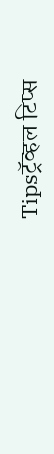Tipsट्रॅव्हल टिप्स